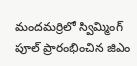మందమర్రిలో స్విమ్మింగ్ పూల్ ప్రారంభించిన జిఎం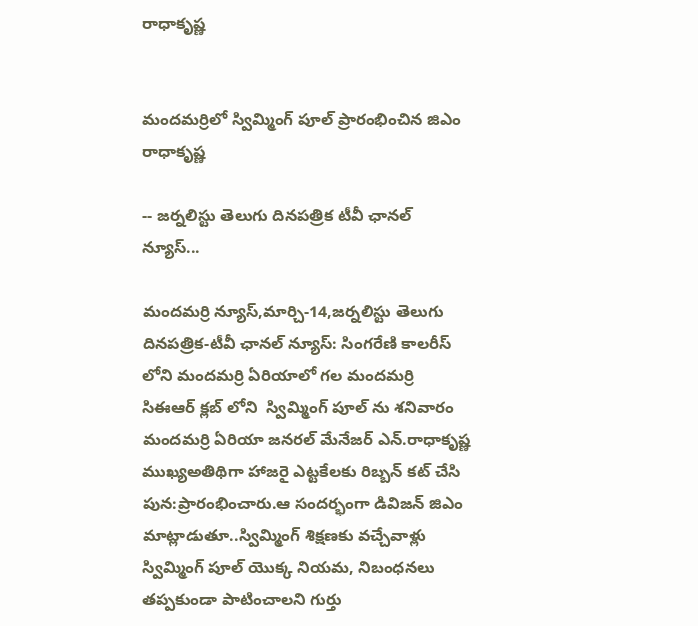రాధాకృష్ణ


మందమర్రిలో స్విమ్మింగ్ పూల్ ప్రారంభించిన జిఎం రాధాకృష్ణ

-- జర్నలిస్టు తెలుగు దినపత్రిక టీవీ ఛానల్ న్యూస్...

మందమర్రి న్యూస్,మార్చి-14,జర్నలిస్టు తెలుగు దినపత్రిక-టీవీ ఛానల్ న్యూస్: సింగరేణి కాలరీస్ లోని మందమర్రి ఏరియాలో గల మందమర్రి సిఈఆర్ క్లబ్ లోని  స్విమ్మింగ్ పూల్ ను శనివారం మందమర్రి ఏరియా జనరల్ మేనేజర్ ఎన్.రాధాకృష్ణ ముఖ్యఅతిథిగా హాజరై ఎట్టకేలకు రిబ్బన్ కట్ చేసి పున:ప్రారంభించారు.ఆ సందర్భంగా డివిజన్ జిఎం మాట్లాడుతూ..స్విమ్మింగ్ శిక్షణకు వచ్చేవాళ్లు స్విమ్మింగ్ పూల్ యొక్క నియమ, నిబంధనలు తప్పకుండా పాటించాలని గుర్తు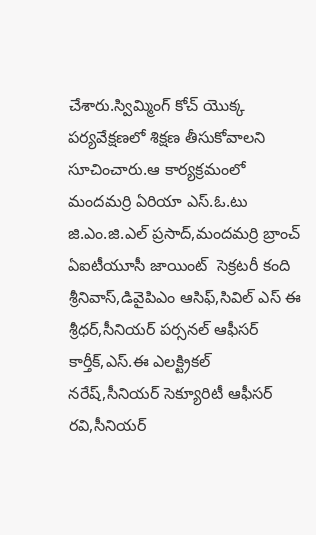చేశారు.స్విమ్మింగ్ కోచ్ యొక్క పర్యవేక్షణలో శిక్షణ తీసుకోవాలని సూచించారు.ఆ కార్యక్రమంలో మందమర్రి ఏరియా ఎస్.ఓ.టు జి.ఎం.జి.ఎల్ ప్రసాద్,మందమర్రి బ్రాంచ్ ఏఐటీయూసీ జాయింట్  సెక్రటరీ కంది శ్రీనివాస్,డివైపిఎం ఆసిఫ్,సివిల్ ఎస్ ఈ శ్రీధర్,సీనియర్ పర్సనల్ ఆఫీసర్ కార్తీక్,ఎస్.ఈ ఎలక్ట్రికల్ నరేష్,సీనియర్ సెక్యూరిటీ ఆఫీసర్ రవి,సీనియర్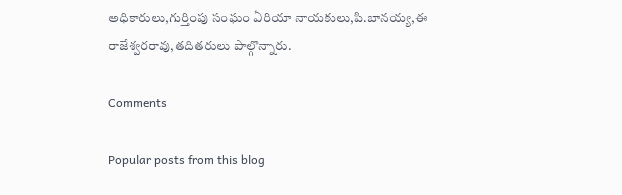అధికారులు,గుర్తింపు సంఘం ఏరియా నాయకులు,పి.బానయ్య,ఈ రాజేశ్వరరావు,తదితరులు పాల్గొన్నారు.

Comments

Popular posts from this blog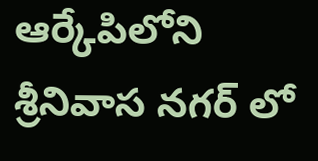ఆర్కేపిలోని శ్రీనివాస నగర్ లో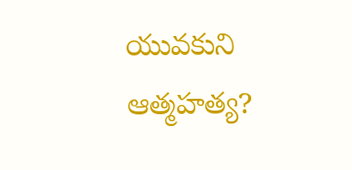యువకుని ఆత్మహత్య?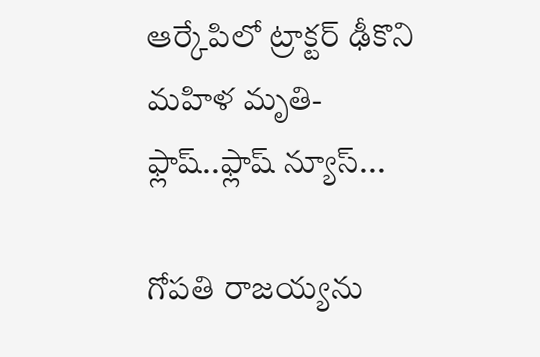ఆర్కేపిలో ట్రాక్టర్ ఢీకొని మహిళ మృతి-ఫ్లాష్..ఫ్లాష్ న్యూస్...

గోపతి రాజయ్యను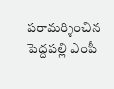పరామర్శించిన పెద్దపల్లి ఎంపీ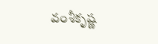వంశీకృష్ణ